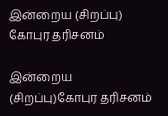இன்றைய (சிறப்பு) கோபுர தரிசனம்

இன்றைய (சிறப்பு)கோபுர தரிசனம்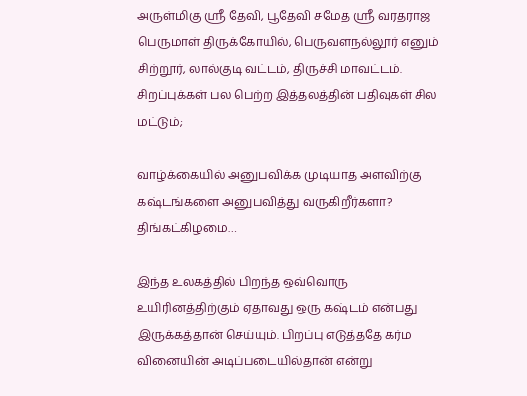அருள்மிகு ஶ்ரீ தேவி, பூதேவி சமேத ஶ்ரீ வரதராஜ பெருமாள் திருக்கோயில், பெருவளநல்லூர் எனும் சிற்றூர், லால்குடி வட்டம், திருச்சி மாவட்டம். சிறப்புக்கள் பல பெற்ற இத்தலத்தின் பதிவுகள் சில மட்டும்;

வாழ்க்கையில் அனுபவிக்க முடியாத அளவிற்கு கஷ்டங்களை அனுபவித்து வருகிறீர்களா? திங்கட்கிழமை…

இந்த உலகத்தில் பிறந்த ஒவ்வொரு உயிரினத்திற்கும் ஏதாவது ஒரு கஷ்டம் என்பது இருக்கத்தான் செய்யும். பிறப்பு எடுத்ததே கர்ம வினையின் அடிப்படையில்தான் என்று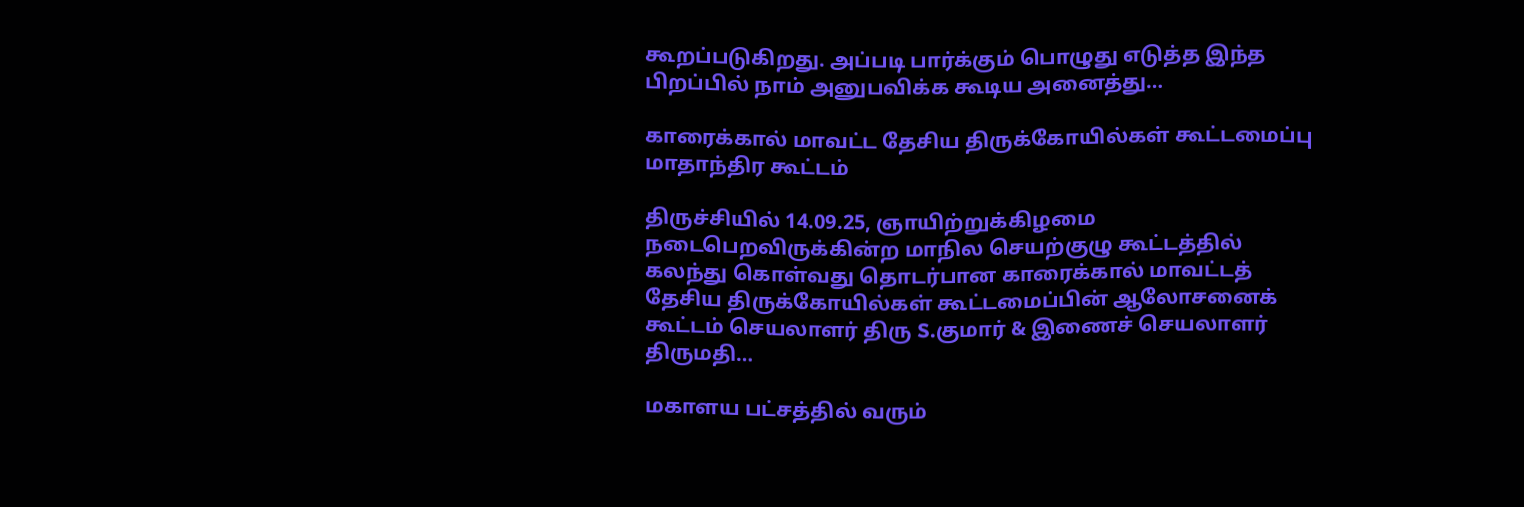கூறப்படுகிறது. அப்படி பார்க்கும் பொழுது எடுத்த இந்த பிறப்பில் நாம் அனுபவிக்க கூடிய அனைத்து…

காரைக்கால் மாவட்ட தேசிய திருக்கோயில்கள் கூட்டமைப்பு மாதாந்திர கூட்டம்

திருச்சியில் 14.09.25, ஞாயிற்றுக்கிழமை நடைபெறவிருக்கின்ற மாநில செயற்குழு கூட்டத்தில் கலந்து கொள்வது தொடர்பான காரைக்கால் மாவட்டத் தேசிய திருக்கோயில்கள் கூட்டமைப்பின் ஆலோசனைக் கூட்டம் செயலாளர் திரு S.குமார் & இணைச் செயலாளர் திருமதி…

மகாளய பட்சத்தில் வரும்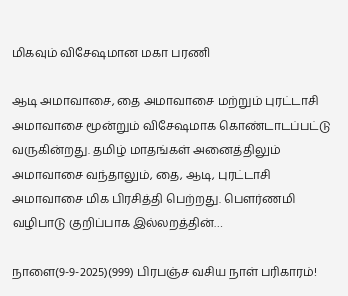மிகவும் விசேஷமான மகா பரணி

ஆடி அமாவாசை, தை அமாவாசை மற்றும் புரட்டாசி அமாவாசை மூன்றும் விசேஷமாக கொண்டாடப்பட்டு வருகின்றது. தமிழ் மாதங்கள் அனைத்திலும் அமாவாசை வந்தாலும், தை, ஆடி, புரட்டாசி அமாவாசை மிக பிரசித்தி பெற்றது. பௌர்ணமி வழிபாடு குறிப்பாக இல்லறத்தின்…

நாளை(9-9-2025)(999) பிரபஞ்ச வசிய நாள் பரிகாரம்!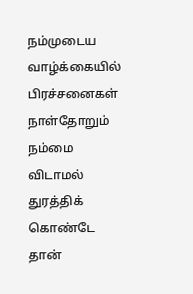நம்முடைய வாழ்க்கையில் பிரச்சனைகள் நாள்தோறும் நம்மை விடாமல் துரத்திக் கொண்டே தான்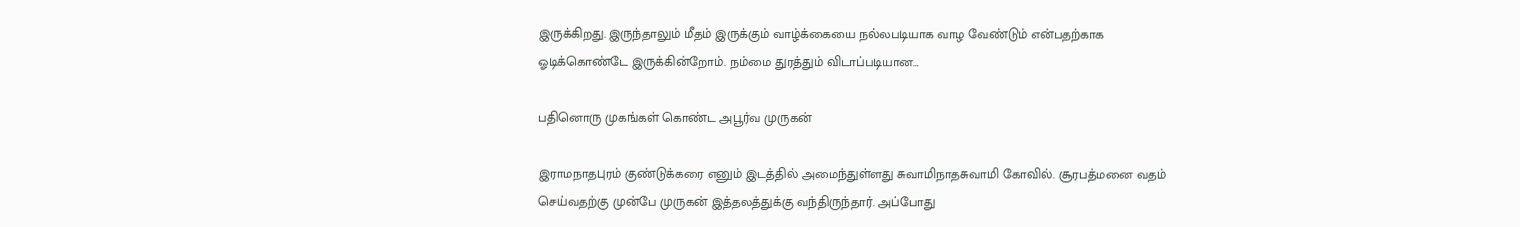இருக்கிறது. இருந்தாலும் மீதம் இருக்கும் வாழ்க்கையை நல்லபடியாக வாழ வேண்டும் என்பதற்காக ஓடிக்கொண்டே இருக்கின்றோம். நம்மை துரத்தும் விடாப்படியான…

பதினொரு முகங்கள் கொண்ட அபூர்வ முருகன்

இராமநாதபுரம் குண்டுக்கரை எனும் இடத்தில் அமைந்துள்ளது சுவாமிநாதசுவாமி கோவில். சூரபத்மனை வதம் செய்வதற்கு முன்பே முருகன் இத்தலத்துக்கு வந்திருந்தார். அப்போது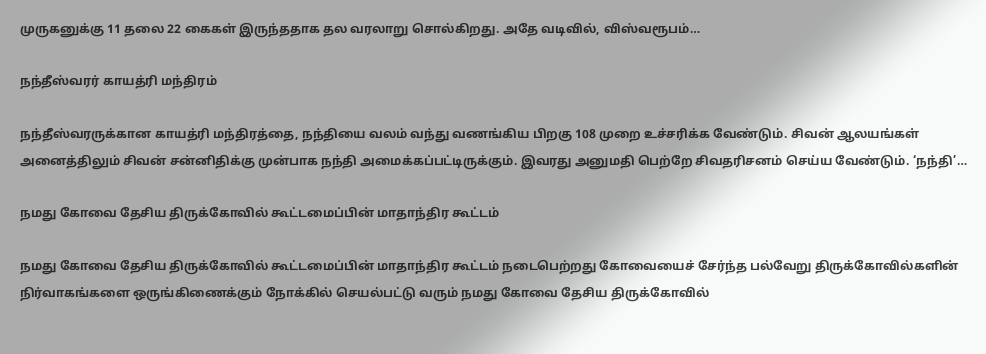முருகனுக்கு 11 தலை 22 கைகள் இருந்ததாக தல வரலாறு சொல்கிறது. அதே வடிவில், விஸ்வரூபம்…

நந்தீஸ்வரர் காயத்ரி மந்திரம்

நந்தீஸ்வரருக்கான காயத்ரி மந்திரத்தை, நந்தியை வலம் வந்து வணங்கிய பிறகு 108 முறை உச்சரிக்க வேண்டும். சிவன் ஆலயங்கள் அனைத்திலும் சிவன் சன்னிதிக்கு முன்பாக நந்தி அமைக்கப்பட்டிருக்கும். இவரது அனுமதி பெற்றே சிவதரிசனம் செய்ய வேண்டும். ‘நந்தி’…

நமது கோவை தேசிய திருக்கோவில் கூட்டமைப்பின் மாதாந்திர கூட்டம்

நமது கோவை தேசிய திருக்கோவில் கூட்டமைப்பின் மாதாந்திர கூட்டம் நடைபெற்றது கோவையைச் சேர்ந்த பல்வேறு திருக்கோவில்களின் நிர்வாகங்களை ஒருங்கிணைக்கும் நோக்கில் செயல்பட்டு வரும் நமது கோவை தேசிய திருக்கோவில்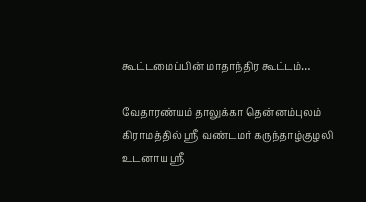கூட்டமைப்பின் மாதாந்திர கூட்டம்…

வேதாரண்யம் தாலுக்கா தென்னம்புலம் கிராமத்தில் ஸ்ரீ வண்டமர் கருந்தாழ்குழலி உடனாய ஸ்ரீ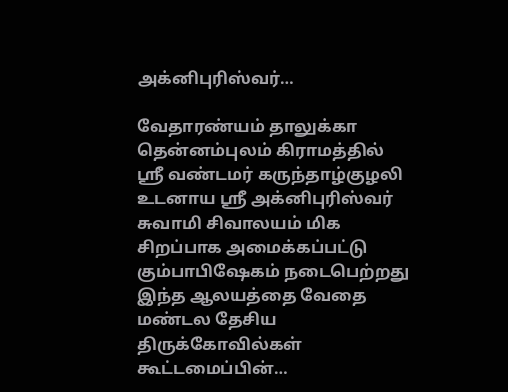அக்னிபுரிஸ்வர்…

வேதாரண்யம் தாலுக்கா தென்னம்புலம் கிராமத்தில் ஸ்ரீ வண்டமர் கருந்தாழ்குழலி உடனாய ஸ்ரீ அக்னிபுரிஸ்வர் சுவாமி சிவாலயம் மிக சிறப்பாக அமைக்கப்பட்டு கும்பாபிஷேகம் நடைபெற்றது இந்த ஆலயத்தை வேதை மண்டல தேசிய திருக்கோவில்கள் கூட்டமைப்பின்…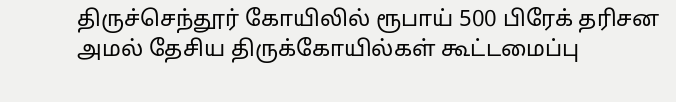திருச்செந்தூர் கோயிலில் ரூபாய் 500 பிரேக் தரிசன அமல் தேசிய திருக்கோயில்கள் கூட்டமைப்பு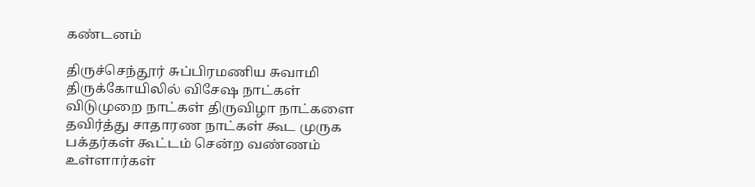கண்டனம்

திருச்செந்தூர் சுப்பிரமணிய சுவாமி திருக்கோயிலில் விசேஷ நாட்கள் விடுமுறை நாட்கள் திருவிழா நாட்களை தவிர்த்து சாதாரண நாட்கள் கூட முருக பக்தர்கள் கூட்டம் சென்ற வண்ணம் உள்ளார்கள்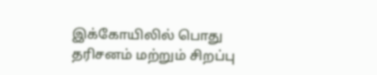இக்கோயிலில் பொது தரிசனம் மற்றும் சிறப்பு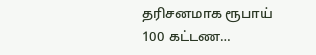தரிசனமாக ரூபாய் 100 கட்டண…